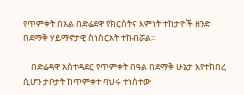የጥምቀት በአል በድሬደዋ የክርስትና እምነት ተከታዮች ዘንድ በደማቅ ሃይማኖታዊ ስነስርአት ተከብሯል፡፡

    በድሬዳዋ አስተዳደር የጥምቀት በዓል በደማቅ ሁኔታ እየተከበረ ሲሆን ታቦታት ከጥምቀተ ባህሩ ተነስተው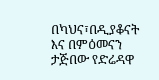በካህና፣በዲያቆናት እና በምዕመናን ታጅበው የድሬዳዋ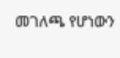መገለጫ የሆነውን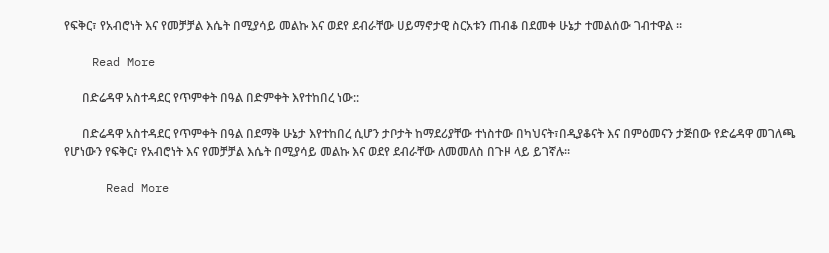የፍቅር፣ የአብሮነት እና የመቻቻል እሴት በሚያሳይ መልኩ እና ወደየ ደብራቸው ሀይማኖታዊ ስርአቱን ጠብቆ በደመቀ ሁኔታ ተመልሰው ገብተዋል ።

    Read More

      በድሬዳዋ አስተዳደር የጥምቀት በዓል በድምቀት እየተከበረ ነው::

      በድሬዳዋ አስተዳደር የጥምቀት በዓል በደማቅ ሁኔታ እየተከበረ ሲሆን ታቦታት ከማደሪያቸው ተነስተው በካህናት፣በዲያቆናት እና በምዕመናን ታጅበው የድሬዳዋ መገለጫ የሆነውን የፍቅር፣ የአብሮነት እና የመቻቻል እሴት በሚያሳይ መልኩ እና ወደየ ደብራቸው ለመመለስ በጉዞ ላይ ይገኛሉ።

      Read More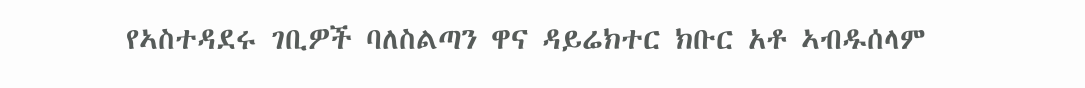የኣስተዳደሩ ገቢዎች ባለስልጣን ዋና ዳይሬክተር ክቡር አቶ ኣብዱሰላም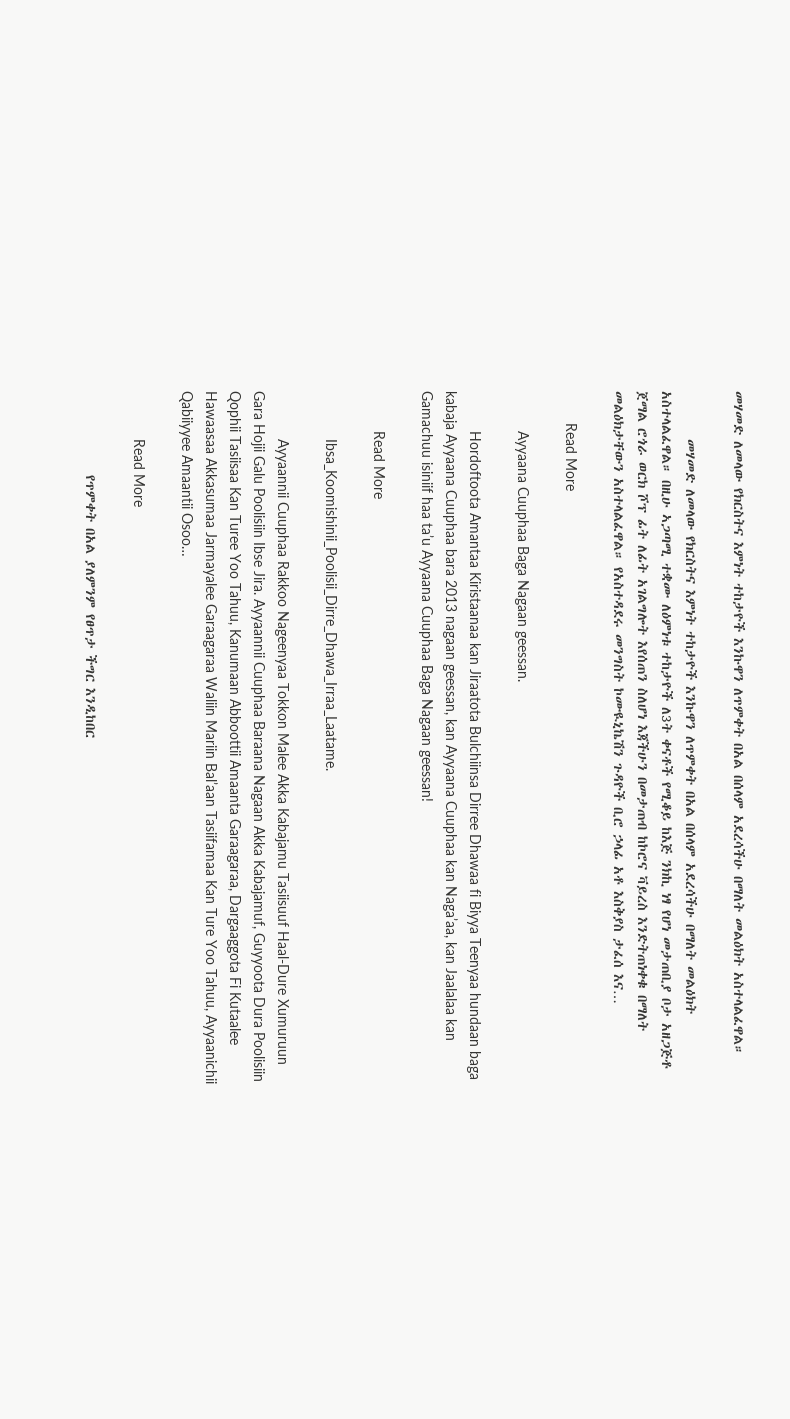መሃመድ ለመላው የክርስትና እምነት ተከታዮች እንኩዋን ለጥምቀት በአል በሰላም አደረሳችሁ በማለት መልዕክት አስተላልፈዋል።

        መሃመድ ለመላው የክርስትና እምነት ተከታዮች እንኩዋን ለጥምቀት በአል በሰላም አደረሳችሁ በማለት መልዕክት አስተላልፈዋል። በዚሁ ኣጋጣሚ ተቋሙ ለዕምነቱ ተከታዮች ለ3ት ቀናቶች የሚቆይ ከእጅ ንክኪ ነፃ የሆነ መታጠቢያ ቦታ አዘጋጅቶ ጀማል ሮጎራ ወርክ ሾፕ ፊት ለፊት አገልግሎት እየሰጠን ስለሆነ እጃችሁን በመታጠብ ከኮሮና ቫይረስ እንድትጠነቀቁ በማለት መልዕክታቸውን አስተላልፈዋል። የአስተዳደሩ መንግስት ኮሙዪኒኬሽን ጉዳዮች ቢሮ ኃላፊ አቶ እስቅያስ ታፈሰ እና…

        Read More

          Ayyaana Cuuphaa Baga Nagaan geessan.

          Hordoftoota Amantaa Kiristaanaa kan Jiraatota Bulchiinsa Dirree Dhawaa fi Biyya Teenyaa hundaan baga kabaja Ayyaana Cuuphaa bara 2013 nagaan geessan, kan Ayyaana Cuuphaa kan Naga’aa, kan Jaalalaa kan Gamachuu isiniif haa ta’u Ayyaana Cuuphaa Baga Nagaan geessan!

          Read More

            Ibsa_Koomishinii_Poolisii_Dirre_Dhawa_Irraa_Laatame.

            Ayyaannii Cuuphaa Rakkoo Nageenyaa Tokkon Malee Akka Kabajamu Tasiisuuf Haal-Dure Xumuruun Gara Hojii Galu Poolisiin Ibse Jira. Ayyaannii Cuuphaa Baraana Nagaan Akka Kabajamuf, Guyyoota Dura Poolisiin Qophii Tasiisaa Kan Turee Yoo Tahuu, Kanumaan Abboottii Amaanta Garaagaraa, Dargaaggota Fi Kutaalee Hawaasaa Akkasumaa Jarmayalee Garaagaraa Waliin Mariin Bal’aan Tasiifamaa Kan Ture Yoo Tahuu, Ayyaanichii Qabiiyyee Amaantii Osoo…

            Read More

              የጥምቀት በአል ያለምንም የፀጥታ ችግር እንዲከበር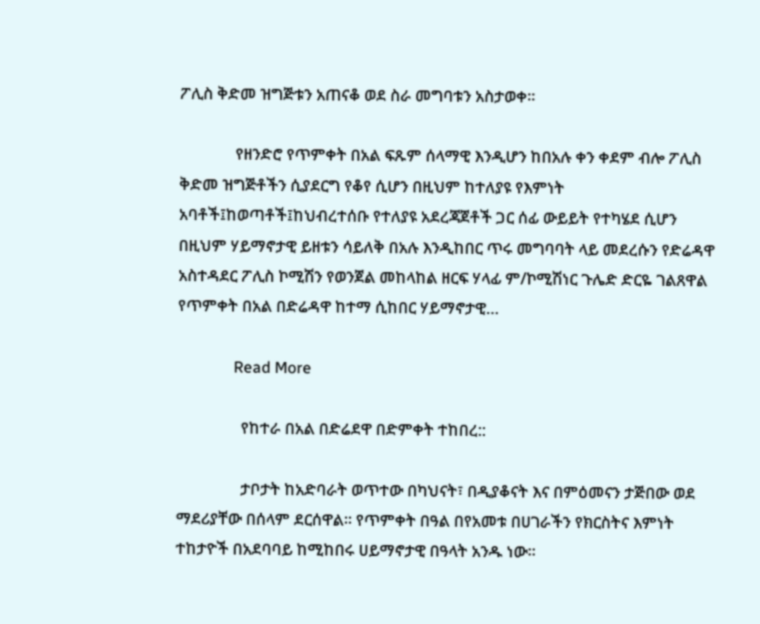ፖሊስ ቅድመ ዝግጅቱን አጠናቆ ወደ ስራ መግባቱን አስታወቀ፡፡

              የዘንድሮ የጥምቀት በአል ፍጹም ሰላማዊ እንዲሆን ከበአሉ ቀን ቀደም ብሎ ፖሊስ ቅድመ ዝግጅቶችን ሲያደርግ የቆየ ሲሆን በዚህም ከተለያዩ የእምነት አባቶች፤ከወጣቶች፤ከህብረተሰቡ የተለያዩ አደረጃጀቶች ጋር ሰፊ ውይይት የተካሄደ ሲሆን በዚህም ሃይማኖታዊ ይዘቱን ሳይለቅ በአሉ እንዲከበር ጥሩ መግባባት ላይ መደረሱን የድሬዳዋ አስተዳደር ፖሊስ ኮሚሽን የወንጀል መከላከል ዘርፍ ሃላፊ ም/ኮሚሽነር ጉሌድ ድርዬ ገልጸዋል የጥምቀት በአል በድሬዳዋ ከተማ ሲከበር ሃይማኖታዊ…

              Read More

                የከተራ በአል በድሬደዋ በድምቀት ተከበረ::

                ታቦታት ከአድባራት ወጥተው በካህናት፣ በዲያቆናት እና በምዕመናን ታጅበው ወደ ማደሪያቸው በሰላም ደርሰዋል። የጥምቀት በዓል በየአመቱ በሀገራችን የክርስትና እምነት ተከታዮች በአደባባይ ከሚከበሩ ሀይማኖታዊ በዓላት አንዱ ነው።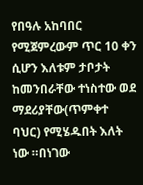የበዓሉ አከባበር የሚጀምረውም ጥር 10 ቀን ሲሆን እለቱም ታቦታት ከመንበራቸው ተነስተው ወደ ማደሪያቸው(ጥምቀተ ባህር) የሚሄዱበት እለት ነው ።በነገው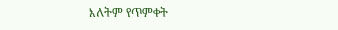እለትም የጥምቀት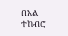በአል ተከብሮ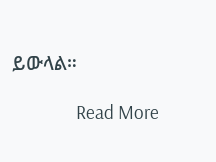ይውላል።

                Read More